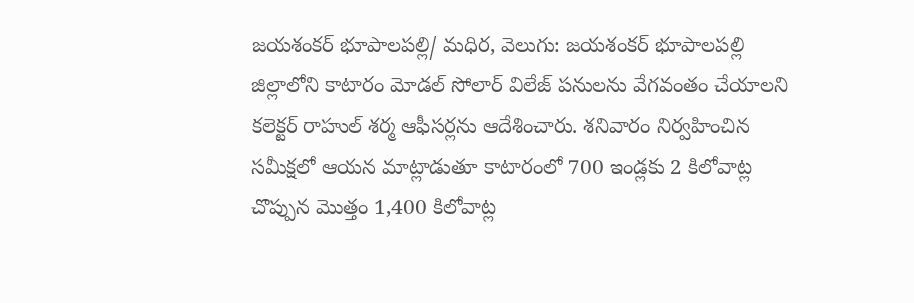జయశంకర్ భూపాలపల్లి/ మధిర, వెలుగు: జయశంకర్ భూపాలపల్లి జిల్లాలోని కాటారం మోడల్ సోలార్ విలేజ్ పనులను వేగవంతం చేయాలని కలెక్టర్ రాహుల్ శర్మ ఆఫీసర్లను ఆదేశించారు. శనివారం నిర్వహించిన సమీక్షలో ఆయన మాట్లాడుతూ కాటారంలో 700 ఇండ్లకు 2 కిలోవాట్ల చొప్పున మొత్తం 1,400 కిలోవాట్ల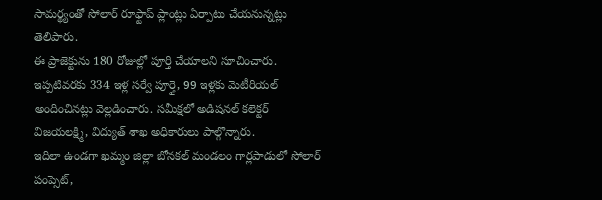సామర్థ్యంతో సోలార్ రూఫ్టాప్ ప్లాంట్లు ఏర్పాటు చేయనున్నట్లు తెలిపారు.
ఈ ప్రాజెక్టును 180 రోజుల్లో పూర్తి చేయాలని సూచించారు. ఇప్పటివరకు 334 ఇళ్ల సర్వే పూర్తై, 99 ఇళ్లకు మెటీరియల్ అందించినట్లు వెల్లడించారు. సమీక్షలో అడిషనల్ కలెక్టర్ విజయలక్ష్మి, విద్యుత్ శాఖ అధికారులు పాల్గొన్నారు.
ఇదిలా ఉండగా ఖమ్మం జిల్లా బోనకల్ మండలం గార్లపాడులో సోలార్ పంప్సెట్,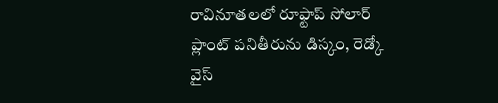రావినూతలలో రూఫ్టాప్ సోలార్ ప్లాంట్ పనితీరును డిస్కం, రెడ్కో వైస్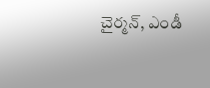చైర్మన్, ఎండీ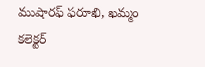ముషారఫ్ ఫరూఖి, ఖమ్మం కలెక్టర్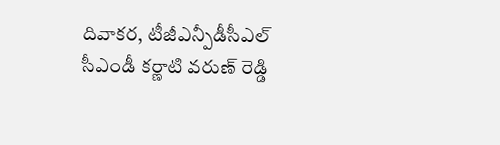దివాకర, టీజీఎన్పీడీసీఎల్ సీఎండీ కర్ణాటి వరుణ్ రెడ్డి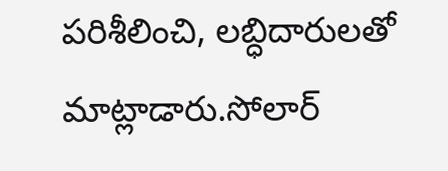పరిశీలించి, లబ్ధిదారులతో మాట్లాడారు.సోలార్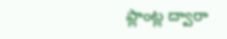ప్లాంట్ల ద్వారా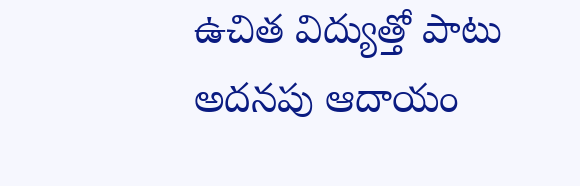ఉచిత విద్యుత్తో పాటు అదనపు ఆదాయం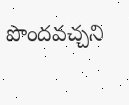పొందవచ్చని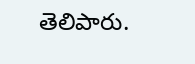తెలిపారు.